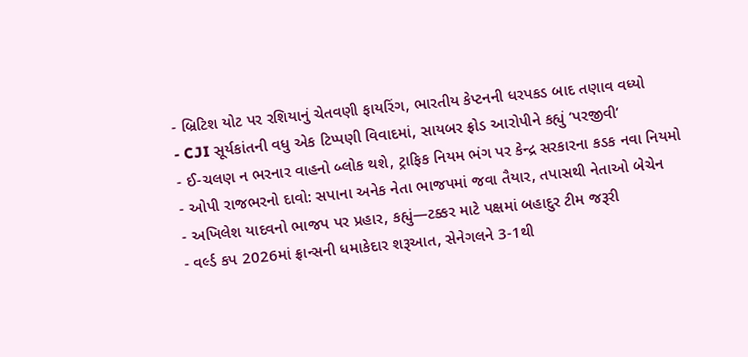- બ્રિટિશ યોટ પર રશિયાનું ચેતવણી ફાયરિંગ, ભારતીય કેપ્ટનની ધરપકડ બાદ તણાવ વધ્યો
- CJI સૂર્યકાંતની વધુ એક ટિપ્પણી વિવાદમાં, સાયબર ફ્રોડ આરોપીને કહ્યું ‘પરજીવી’
- ઈ-ચલણ ન ભરનાર વાહનો બ્લોક થશે, ટ્રાફિક નિયમ ભંગ પર કેન્દ્ર સરકારના કડક નવા નિયમો
- ઓપી રાજભરનો દાવો: સપાના અનેક નેતા ભાજપમાં જવા તૈયાર, તપાસથી નેતાઓ બેચેન
- અખિલેશ યાદવનો ભાજપ પર પ્રહાર, કહ્યું—ટક્કર માટે પક્ષમાં બહાદુર ટીમ જરૂરી
- વર્લ્ડ કપ 2026માં ફ્રાન્સની ધમાકેદાર શરૂઆત, સેનેગલને 3-1થી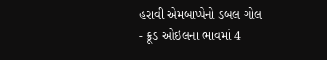હરાવી એમબાપ્પેનો ડબલ ગોલ
- ક્રૂડ ઓઇલના ભાવમાં 4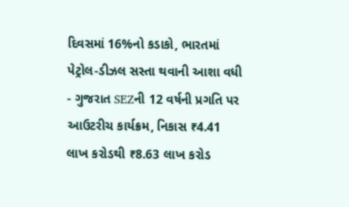દિવસમાં 16%નો કડાકો, ભારતમાં પેટ્રોલ-ડીઝલ સસ્તા થવાની આશા વધી
- ગુજરાત SEZની 12 વર્ષની પ્રગતિ પર આઉટરીચ કાર્યક્રમ, નિકાસ ₹4.41 લાખ કરોડથી ₹8.63 લાખ કરોડ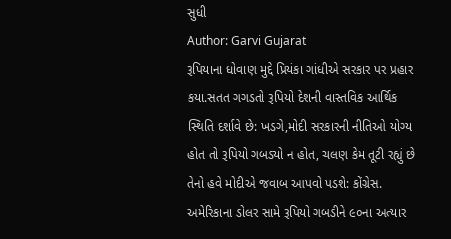સુધી
Author: Garvi Gujarat
રૂપિયાના ધોવાણ મુદ્દે પ્રિયંકા ગાંધીએ સરકાર પર પ્રહાર કયા.સતત ગગડતો રૂપિયો દેશની વાસ્તવિક આર્થિક સ્થિતિ દર્શાવે છે: ખડગે,મોદી સરકારની નીતિઓ યોગ્ય હોત તો રૂપિયો ગબડ્યો ન હોત, ચલણ કેમ તૂટી રહ્યું છે તેનો હવે મોદીએ જવાબ આપવો પડશે: કોંગ્રેસ. અમેરિકાના ડોલર સામે રૂપિયો ગબડીને ૯૦ના અત્યાર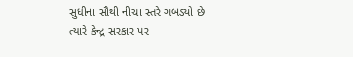સુધીના સૌથી નીચા સ્તરે ગબડ્યો છે ત્યારે કેન્દ્ર સરકાર પર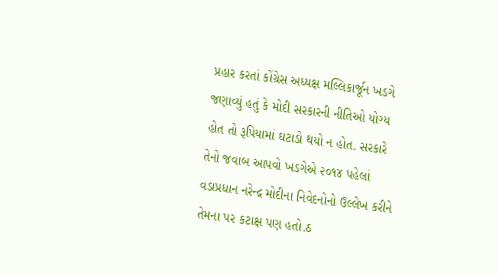પ્રહાર કરતાં કોંગ્રેસ અધ્યક્ષ મલ્લિકાર્જૂન ખડગે જણાવ્યું હતું કે મોદી સરકારની નીતિઓ યોગ્ય હોત તો રૂપિયામાં ઘટાડો થયો ન હોત. સરકારે તેનો જવાબ આપવો ખડગેએ ૨૦૧૪ પહેલાં વડાપ્રધાન નરેન્દ્ર મોદીના નિવેદનોનો ઉલ્લેખ કરીને તેમના પર કટાક્ષ પણ હતો.ઠ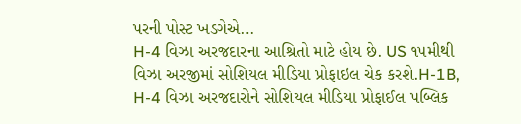પરની પોસ્ટ ખડગેએ…
H-4 વિઝા અરજદારના આશ્રિતો માટે હોય છે. US ૧૫મીથી વિઝા અરજીમાં સોશિયલ મીડિયા પ્રોફાઇલ ચેક કરશે.H-1B, H-4 વિઝા અરજદારોને સોશિયલ મીડિયા પ્રોફાઈલ પબ્લિક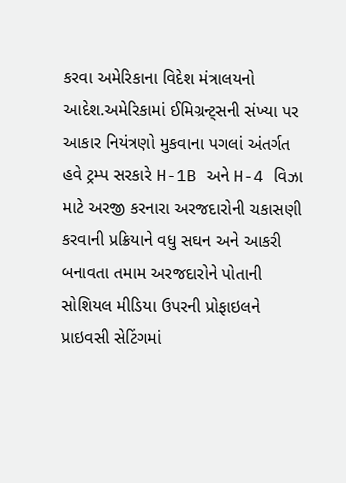કરવા અમેરિકાના વિદેશ મંત્રાલયનો આદેશ.અમેરિકામાં ઈમિગ્રન્ટ્સની સંખ્યા પર આકાર નિયંત્રણો મુકવાના પગલાં અંતર્ગત હવે ટ્રમ્પ સરકારે H-1B અને H-4 વિઝા માટે અરજી કરનારા અરજદારોની ચકાસણી કરવાની પ્રક્રિયાને વધુ સઘન અને આકરી બનાવતા તમામ અરજદારોને પોતાની સોશિયલ મીડિયા ઉપરની પ્રોફાઇલને પ્રાઇવસી સેટિંગમાં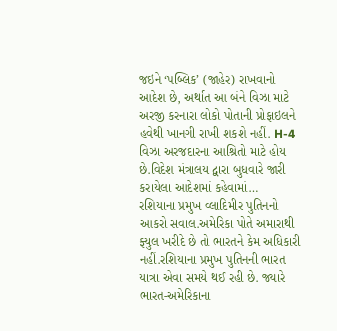જઇને ‘પબ્લિક’ (જાહેર) રાખવાનો આદેશ છે, અર્થાત આ બંને વિઝા માટે અરજી કરનારા લોકો પોતાની પ્રોફાઇલને હવેથી ખાનગી રાખી શકશે નહીં. H-4 વિઝા અરજદારના આશ્રિતો માટે હોય છે.વિદેશ મંત્રાલય દ્વારા બુધવારે જારી કરાયેલા આદેશમાં કહેવામાં…
રશિયાના પ્રમુખ વ્લાદિમીર પુતિનનો આકરો સવાલ.અમેરિકા પોતે અમારાથી ફ્યુલ ખરીદે છે તો ભારતને કેમ અધિકારી નહીં.રશિયાના પ્રમુખ પુતિનની ભારત યાત્રા એવા સમયે થઈ રહી છે. જ્યારે ભારત-અમેરિકાના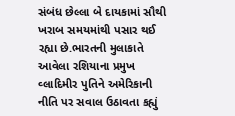સંબંધ છેલ્લા બે દાયકામાં સૌથી ખરાબ સમયમાંથી પસાર થઈ રહ્યા છે.ભારતની મુલાકાતે આવેલા રશિયાના પ્રમુખ વ્લાદિમીર પુતિને અમેરિકાની નીતિ પર સવાલ ઉઠાવતા કહ્યું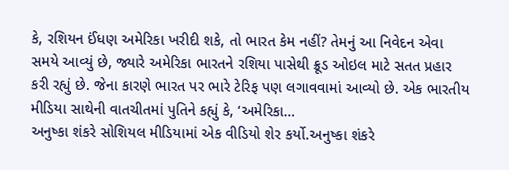કે, રશિયન ઈંધણ અમેરિકા ખરીદી શકે, તો ભારત કેમ નહીં? તેમનું આ નિવેદન એવા સમયે આવ્યું છે, જ્યારે અમેરિકા ભારતને રશિયા પાસેથી ક્રૂડ ઓઇલ માટે સતત પ્રહાર કરી રહ્યું છે. જેના કારણે ભારત પર ભારે ટેરિફ પણ લગાવવામાં આવ્યો છે. એક ભારતીય મીડિયા સાથેની વાતચીતમાં પુતિને કહ્યું કે, ‘અમેરિકા…
અનુષ્કા શંકરે સોશિયલ મીડિયામાં એક વીડિયો શેર કર્યો.અનુષ્કા શંકરે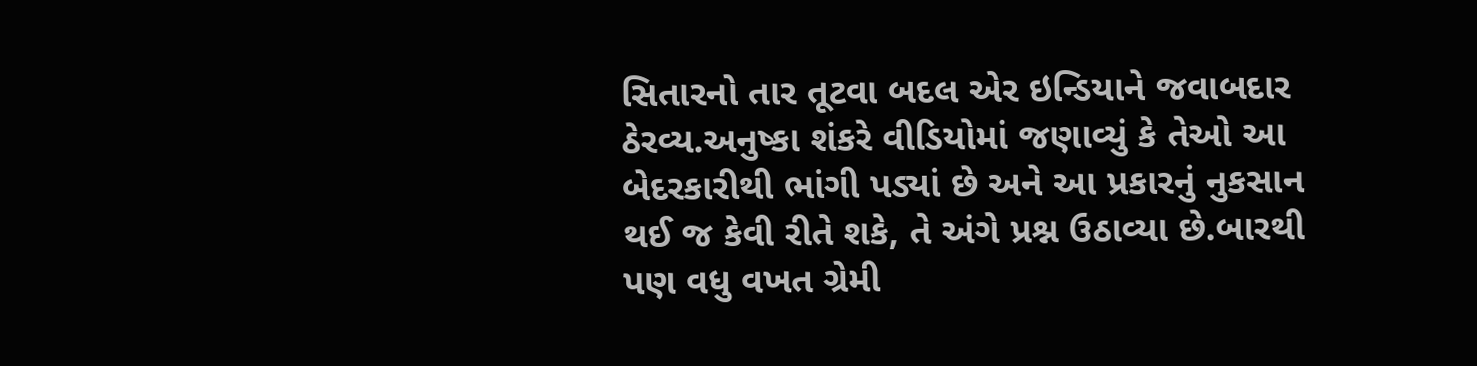સિતારનો તાર તૂટવા બદલ એર ઇન્ડિયાને જવાબદાર ઠેરવ્ય.અનુષ્કા શંકરે વીડિયોમાં જણાવ્યું કે તેઓ આ બેદરકારીથી ભાંગી પડ્યાં છે અને આ પ્રકારનું નુકસાન થઈ જ કેવી રીતે શકે, તે અંગે પ્રશ્ન ઉઠાવ્યા છે.બારથી પણ વધુ વખત ગ્રેમી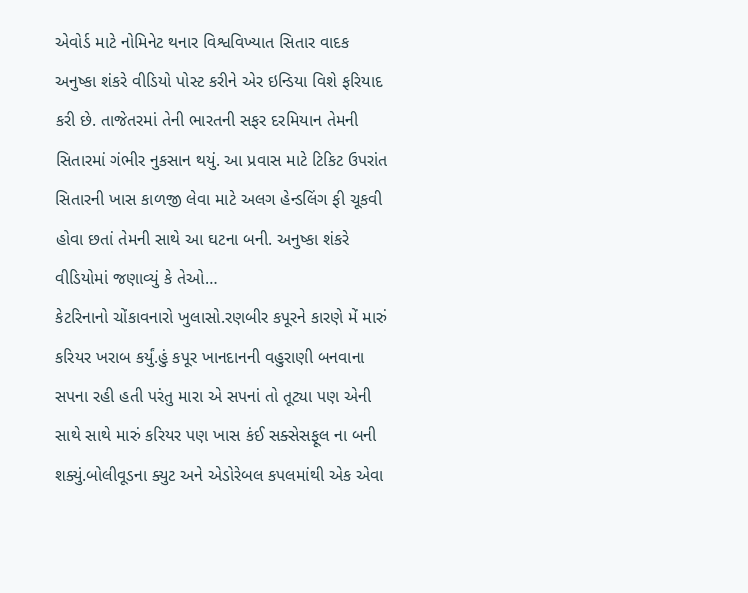એવોર્ડ માટે નોમિનેટ થનાર વિશ્વવિખ્યાત સિતાર વાદક અનુષ્કા શંકરે વીડિયો પોસ્ટ કરીને એર ઇન્ડિયા વિશે ફરિયાદ કરી છે. તાજેતરમાં તેની ભારતની સફર દરમિયાન તેમની સિતારમાં ગંભીર નુકસાન થયું. આ પ્રવાસ માટે ટિકિટ ઉપરાંત સિતારની ખાસ કાળજી લેવા માટે અલગ હેન્ડલિંગ ફી ચૂકવી હોવા છતાં તેમની સાથે આ ઘટના બની. અનુષ્કા શંકરે વીડિયોમાં જણાવ્યું કે તેઓ…
કેટરિનાનો ચોંકાવનારો ખુલાસો.રણબીર કપૂરને કારણે મેં મારું કરિયર ખરાબ કર્યું.હું કપૂર ખાનદાનની વહુરાણી બનવાના સપના રહી હતી પરંતુ મારા એ સપનાં તો તૂટ્યા પણ એની સાથે સાથે મારું કરિયર પણ ખાસ કંઈ સક્સેસફૂલ ના બની શક્યું.બોલીવૂડના ક્યુટ અને એડોરેબલ કપલમાંથી એક એવા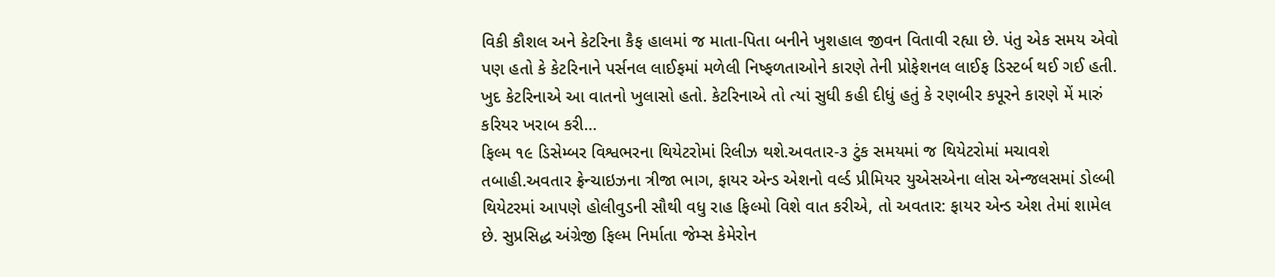વિકી કૌશલ અને કેટરિના કૈફ હાલમાં જ માતા-પિતા બનીને ખુશહાલ જીવન વિતાવી રહ્યા છે. પંતુ એક સમય એવો પણ હતો કે કેટરિનાને પર્સનલ લાઈફમાં મળેલી નિષ્ફળતાઓને કારણે તેની પ્રોફેશનલ લાઈફ ડિસ્ટર્બ થઈ ગઈ હતી. ખુદ કેટરિનાએ આ વાતનો ખુલાસો હતો. કેટરિનાએ તો ત્યાં સુધી કહી દીધું હતું કે રણબીર કપૂરને કારણે મેં મારું કરિયર ખરાબ કરી…
ફિલ્મ ૧૯ ડિસેમ્બર વિશ્વભરના થિયેટરોમાં રિલીઝ થશે.અવતાર-૩ ટુંક સમયમાં જ થિયેટરોમાં મચાવશે તબાહી.અવતાર ફ્રેન્ચાઇઝના ત્રીજા ભાગ, ફાયર એન્ડ એશનો વર્લ્ડ પ્રીમિયર યુએસએના લોસ એન્જલસમાં ડોલ્બી થિયેટરમાં આપણે હોલીવુડની સૌથી વધુ રાહ ફિલ્મો વિશે વાત કરીએ, તો અવતાર: ફાયર એન્ડ એશ તેમાં શામેલ છે. સુપ્રસિદ્ધ અંગ્રેજી ફિલ્મ નિર્માતા જેમ્સ કેમેરોન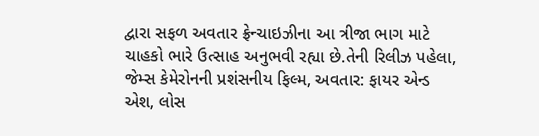દ્વારા સફળ અવતાર ફ્રેન્ચાઇઝીના આ ત્રીજા ભાગ માટે ચાહકો ભારે ઉત્સાહ અનુભવી રહ્યા છે.તેની રિલીઝ પહેલા, જેમ્સ કેમેરોનની પ્રશંસનીય ફિલ્મ, અવતાર: ફાયર એન્ડ એશ, લોસ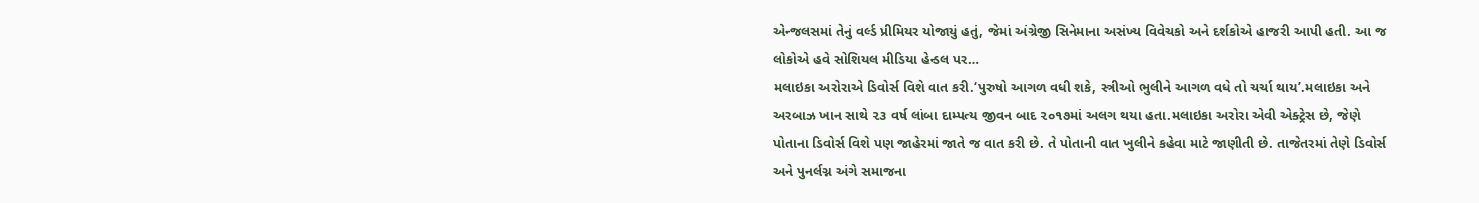એન્જલસમાં તેનું વર્લ્ડ પ્રીમિયર યોજાયું હતું, જેમાં અંગ્રેજી સિનેમાના અસંખ્ય વિવેચકો અને દર્શકોએ હાજરી આપી હતી. આ જ લોકોએ હવે સોશિયલ મીડિયા હેન્ડલ પર…
મલાઇકા અરોરાએ ડિવોર્સ વિશે વાત કરી.‘પુરુષો આગળ વધી શકે, સ્ત્રીઓ ભુલીને આગળ વધે તો ચર્ચા થાય’.મલાઇકા અને અરબાઝ ખાન સાથે ૨૩ વર્ષ લાંબા દામ્પત્ય જીવન બાદ ૨૦૧૭માં અલગ થયા હતા.મલાઇકા અરોરા એવી એક્ટ્રેસ છે, જેણે પોતાના ડિવોર્સ વિશે પણ જાહેરમાં જાતે જ વાત કરી છે. તે પોતાની વાત ખુલીને કહેવા માટે જાણીતી છે. તાજેતરમાં તેણે ડિવોર્સ અને પુનર્લગ્ન અંગે સમાજના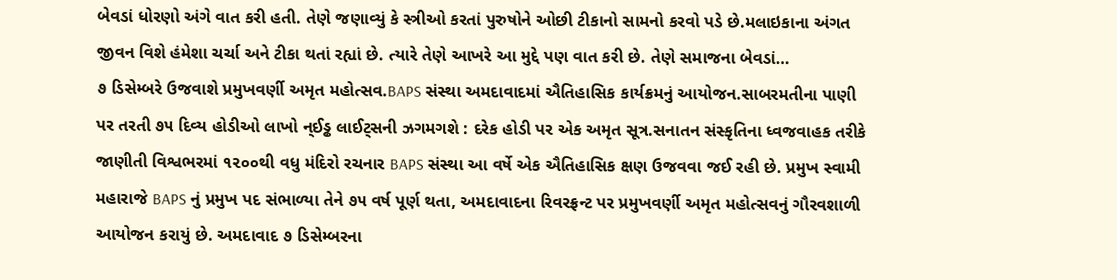બેવડાં ધોરણો અંગે વાત કરી હતી. તેણે જણાવ્યું કે સ્ત્રીઓ કરતાં પુરુષોને ઓછી ટીકાનો સામનો કરવો પડે છે.મલાઇકાના અંગત જીવન વિશે હંમેશા ચર્ચા અને ટીકા થતાં રહ્યાં છે. ત્યારે તેણે આખરે આ મુદ્દે પણ વાત કરી છે. તેણે સમાજના બેવડાં…
૭ ડિસેમ્બરે ઉજવાશે પ્રમુખવર્ણી અમૃત મહોત્સવ.BAPS સંસ્થા અમદાવાદમાં ઐતિહાસિક કાર્યક્રમનું આયોજન.સાબરમતીના પાણી પર તરતી ૭૫ દિવ્ય હોડીઓ લાખો ન્ઈડ્ઢ લાઈટ્સની ઝગમગશે : દરેક હોડી પર એક અમૃત સૂત્ર.સનાતન સંસ્કૃતિના ધ્વજવાહક તરીકે જાણીતી વિશ્વભરમાં ૧૨૦૦થી વધુ મંદિરો રચનાર BAPS સંસ્થા આ વર્ષે એક ઐતિહાસિક ક્ષણ ઉજવવા જઈ રહી છે. પ્રમુખ સ્વામી મહારાજે BAPS નું પ્રમુખ પદ સંભાળ્યા તેને ૭૫ વર્ષ પૂર્ણ થતા, અમદાવાદના રિવરફ્રન્ટ પર પ્રમુખવર્ણી અમૃત મહોત્સવનું ગૌરવશાળી આયોજન કરાયું છે. અમદાવાદ ૭ ડિસેમ્બરના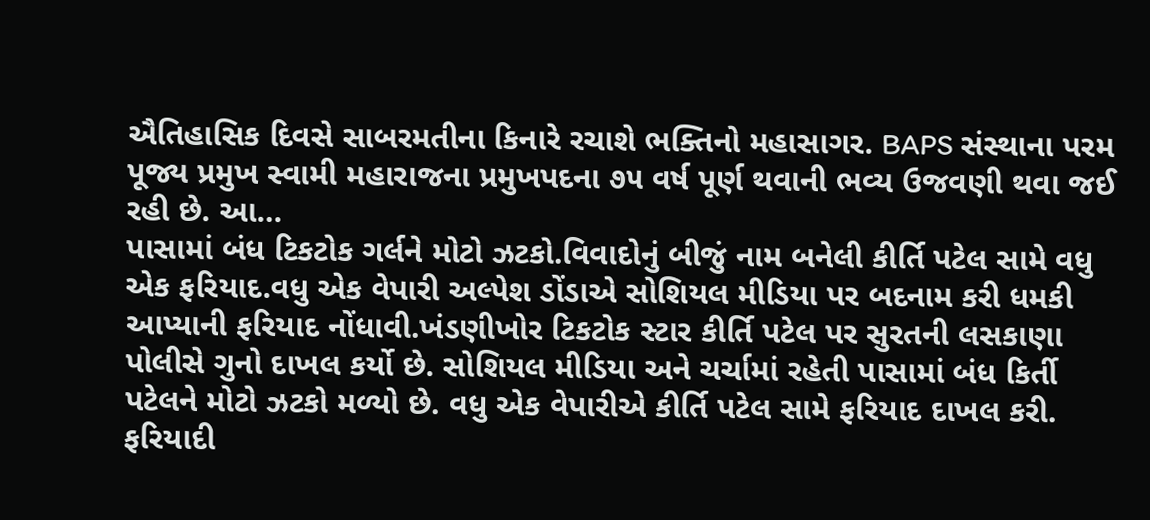ઐતિહાસિક દિવસે સાબરમતીના કિનારે રચાશે ભક્તિનો મહાસાગર. BAPS સંસ્થાના પરમ પૂજ્ય પ્રમુખ સ્વામી મહારાજના પ્રમુખપદના ૭૫ વર્ષ પૂર્ણ થવાની ભવ્ય ઉજવણી થવા જઈ રહી છે. આ…
પાસામાં બંધ ટિકટોક ગર્લને મોટો ઝટકો.વિવાદોનું બીજું નામ બનેલી કીર્તિ પટેલ સામે વધુ એક ફરિયાદ.વધુ એક વેપારી અલ્પેશ ડોંડાએ સોશિયલ મીડિયા પર બદનામ કરી ધમકી આપ્યાની ફરિયાદ નોંધાવી.ખંડણીખોર ટિકટોક સ્ટાર કીર્તિ પટેલ પર સુરતની લસકાણા પોલીસે ગુનો દાખલ કર્યો છે. સોશિયલ મીડિયા અને ચર્ચામાં રહેતી પાસામાં બંધ કિર્તી પટેલને મોટો ઝટકો મળ્યો છે. વધુ એક વેપારીએ કીર્તિ પટેલ સામે ફરિયાદ દાખલ કરી. ફરિયાદી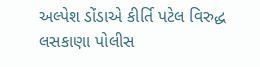અલ્પેશ ડોંડાએ કીર્તિ પટેલ વિરુદ્ધ લસકાણા પોલીસ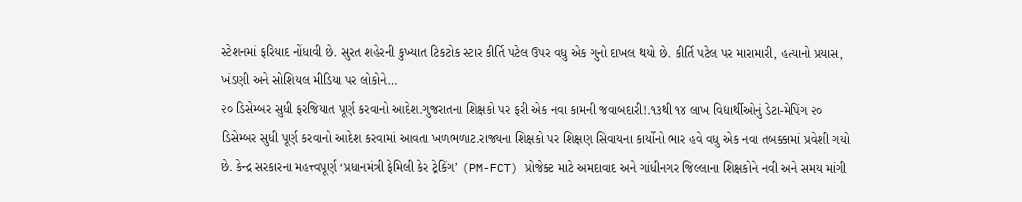સ્ટેશનમાં ફરિયાદ નોંધાવી છે. સુરત શહેરની કુખ્યાત ટિકટોક સ્ટાર કીર્તિ પટેલ ઉપર વધુ એક ગુનો દાખલ થયો છે. કીર્તિ પટેલ પર મારામારી, હત્યાનો પ્રયાસ, ખંડણી અને સોશિયલ મીડિયા પર લોકોને…
૨૦ ડિસેમ્બર સુધી ફરજિયાત પૂર્ણ કરવાનો આદેશ.ગુજરાતના શિક્ષકો પર ફરી એક નવા કામની જવાબદારી!.૧૩થી ૧૪ લાખ વિદ્યાર્થીઓનું ડેટા-મેપિંગ ૨૦ ડિસેમ્બર સુધી પૂર્ણ કરવાનો આદેશ કરવામાં આવતા ખળભળાટ.રાજ્યના શિક્ષકો પર શિક્ષણ સિવાયના કાર્યોનો ભાર હવે વધુ એક નવા તબક્કામાં પ્રવેશી ગયો છે. કેન્દ્ર સરકારના મહત્ત્વપૂર્ણ ‘પ્રધાનમંત્રી ફેમિલી કેર ટ્રેકિંગ’ (PM-FCT) પ્રોજેક્ટ માટે અમદાવાદ અને ગાંધીનગર જિલ્લાના શિક્ષકોને નવી અને સમય માંગી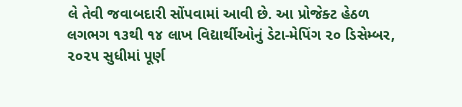લે તેવી જવાબદારી સોંપવામાં આવી છે. આ પ્રોજેક્ટ હેઠળ લગભગ ૧૩થી ૧૪ લાખ વિદ્યાર્થીઓનું ડેટા-મેપિંગ ૨૦ ડિસેમ્બર, ૨૦૨૫ સુધીમાં પૂર્ણ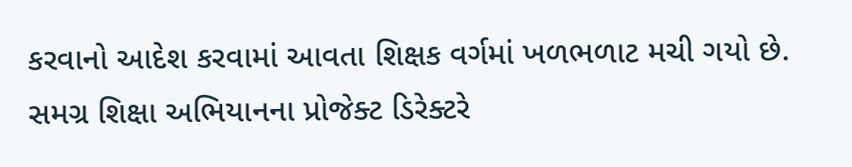કરવાનો આદેશ કરવામાં આવતા શિક્ષક વર્ગમાં ખળભળાટ મચી ગયો છે. સમગ્ર શિક્ષા અભિયાનના પ્રોજેક્ટ ડિરેક્ટરે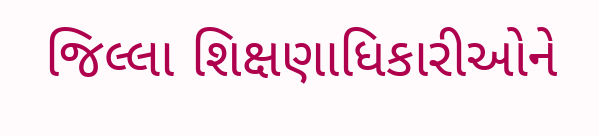જિલ્લા શિક્ષણાધિકારીઓને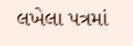લખેલા પત્રમાં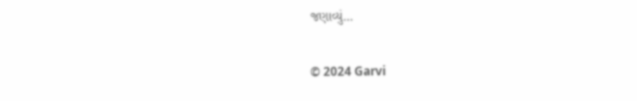જણાવ્યું…

© 2024 Garvi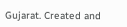Gujarat. Created and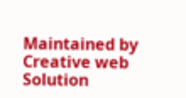Maintained by Creative web Solution